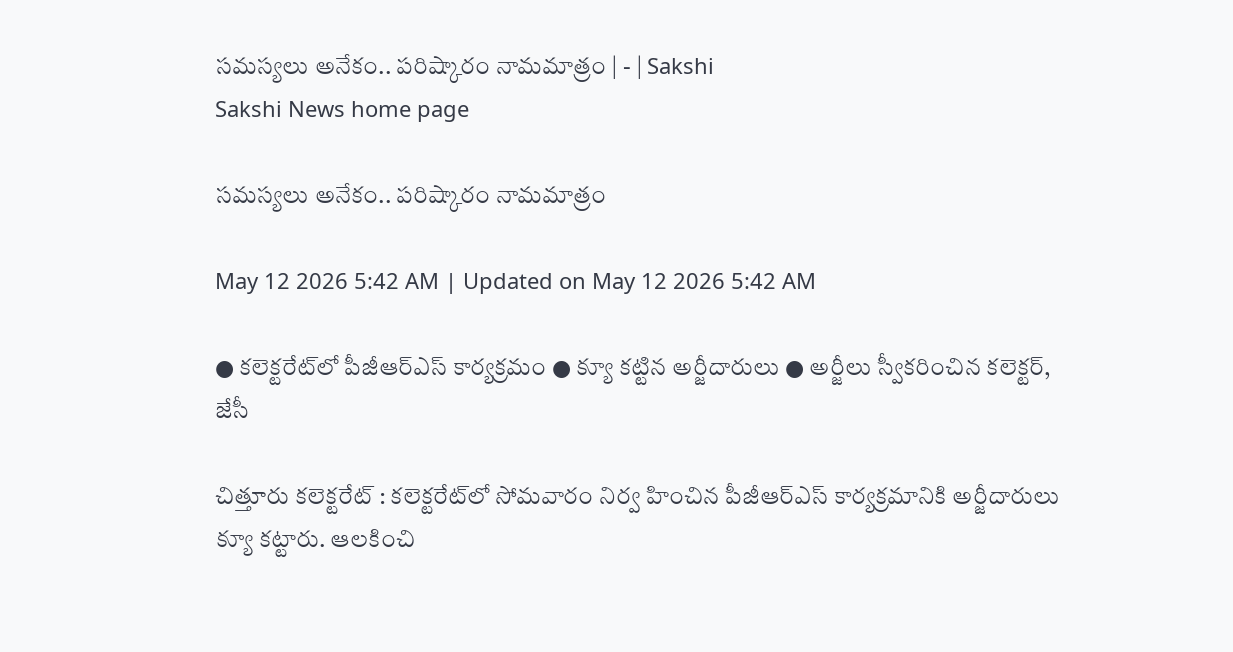సమస్యలు అనేకం.. పరిష్కారం నామమాత్రం | - | Sakshi
Sakshi News home page

సమస్యలు అనేకం.. పరిష్కారం నామమాత్రం

May 12 2026 5:42 AM | Updated on May 12 2026 5:42 AM

● కలెక్టరేట్‌లో పీజీఆర్‌ఎస్‌ కార్యక్రమం ● క్యూ కట్టిన అర్జీదారులు ● అర్జీలు స్వీకరించిన కలెక్టర్‌, జేసీ

చిత్తూరు కలెక్టరేట్‌ : కలెక్టరేట్‌లో సోమవారం నిర్వ హించిన పీజీఆర్‌ఎస్‌ కార్యక్రమానికి అర్జీదారులు క్యూ కట్టారు. ఆలకించి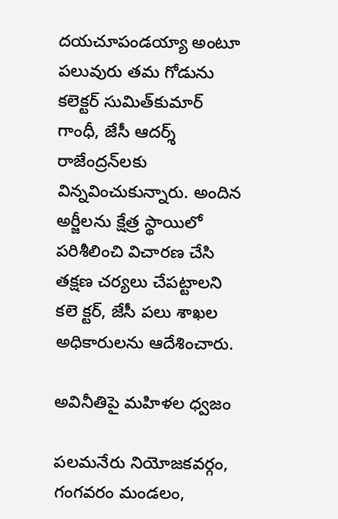దయచూపండయ్యా అంటూ పలువురు తమ గోడును కలెక్టర్‌ సుమిత్‌కుమార్‌ గాంధీ, జేసీ ఆదర్శ్‌ రాజేంద్రన్‌లకు విన్నవించుకున్నారు. అందిన అర్జీలను క్షేత్ర స్థాయిలో పరిశీలించి విచారణ చేసి తక్షణ చర్యలు చేపట్టాలని కలె క్టర్‌, జేసీ పలు శాఖల అధికారులను ఆదేశించారు.

అవినీతిపై మహిళల ధ్వజం

పలమనేరు నియోజకవర్గం, గంగవరం మండలం,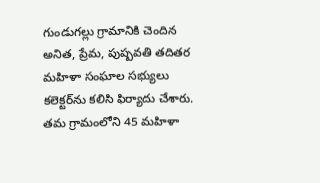గుండుగల్లు గ్రామానికి చెందిన అనిత, ప్రేమ, పుష్పవతి తదితర మహిళా సంఘాల సభ్యులు కలెక్టర్‌ను కలిసి ఫిర్యాదు చేశారు. తమ గ్రామంలోని 45 మహిళా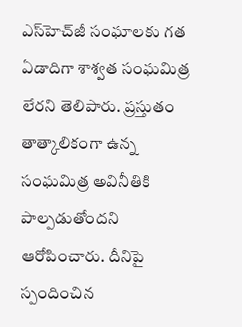ఎస్‌హెచ్‌జీ సంఘాలకు గత ఏడాదిగా శాశ్వత సంఘమిత్ర లేరని తెలిపారు. ప్రస్తుతం తాత్కాలికంగా ఉన్న సంఘమిత్ర అవినీతికి పాల్పడుతోందని ఆరోపించారు. దీనిపై స్పందించిన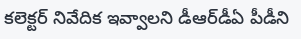కలెక్టర్‌ నివేదిక ఇవ్వాలని డీఆర్‌డీఏ పీడీని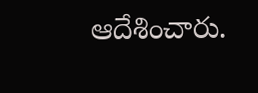ఆదేశించారు.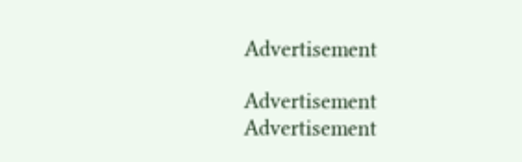Advertisement

Advertisement
Advertisement